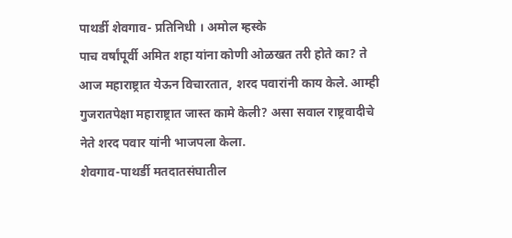पाथर्डी शेवगाव- प्रतिनिधी । अमोल म्हस्के
पाच वर्षांपूर्वी अमित शहा यांना कोणी ओळखत तरी होते का? ते आज महाराष्ट्रात येऊन विचारतात, शरद पवारांनी काय केले. आम्ही गुजरातपेक्षा महाराष्ट्रात जास्त कामे केली? असा सवाल राष्ट्रवादीचे नेते शरद पवार यांनी भाजपला केला.
शेवगाव-पाथर्डी मतदातसंघातील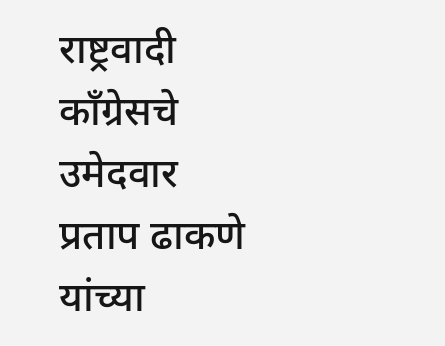राष्ट्रवादी काँग्रेसचे उमेदवार प्रताप ढाकणे यांच्या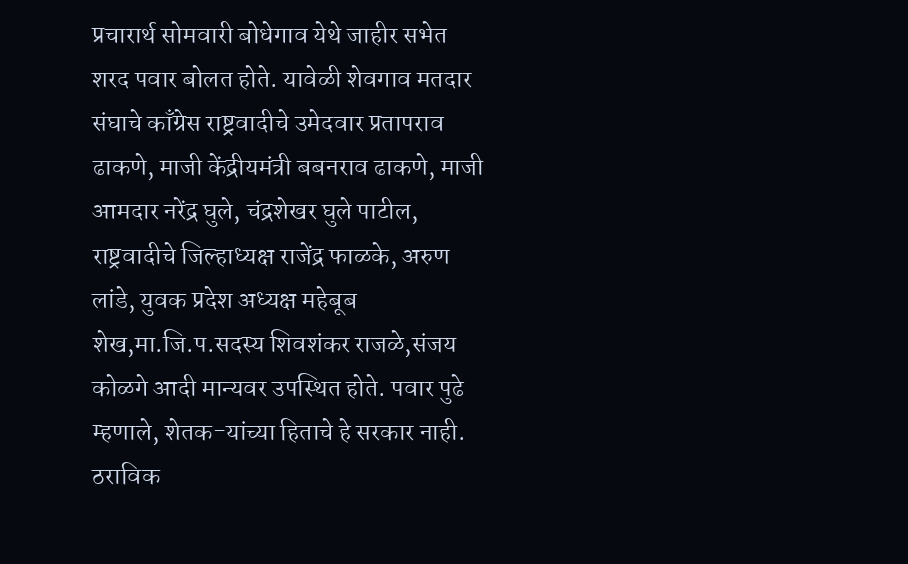प्रचारार्थ सोमवारी बोधेगाव येथे जाहीर सभेत शरद पवार बोलत होते. यावेळी शेवगाव मतदार संघाचे काँग्रेस राष्ट्रवादीचे उमेदवार प्रतापराव ढाकणे, माजी केंद्रीयमंत्री बबनराव ढाकणे, माजी आमदार नरेंद्र घुले, चंद्रशेखर घुले पाटील, राष्ट्रवादीचे जिल्हाध्यक्ष राजेंद्र फाळके, अरुण लांडे, युवक प्रदेश अध्यक्ष महेबूब शेख,मा.जि.प.सदस्य शिवशंकर राजळे,संजय कोळगे आदी मान्यवर उपस्थित होते. पवार पुढे म्हणाले, शेतक-यांच्या हिताचे हे सरकार नाही.
ठराविक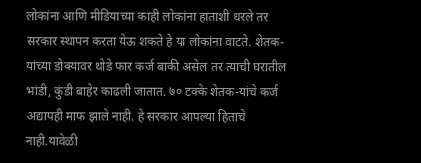लोकांना आणि मीडियाच्या काही लोकांना हाताशी धरले तर सरकार स्थापन करता येऊ शकते हे या लोकांना वाटते. शेतक-यांच्या डोक्यावर थोडे फार कर्ज बाकी असेल तर त्याची घरातील भांडी, कुंडी बाहेर काढली जातात. ७० टक्के शेतक-यांचे कर्ज अद्यापही माफ झाले नाही. हे सरकार आपल्या हिताचे नाही.यावेळी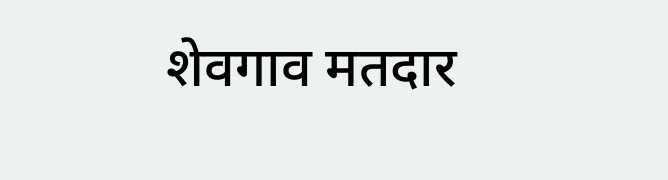शेवगाव मतदार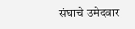संघाचे उमेदवार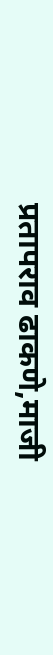प्रतापराव ढाकणे,माजी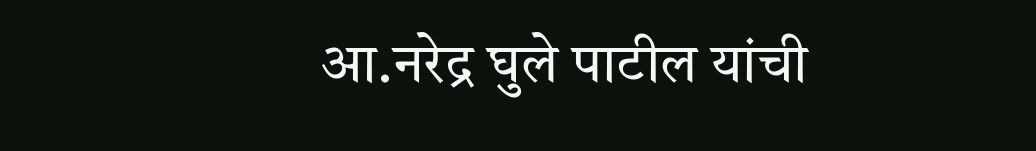आ.नरेद्र घुले पाटील यांची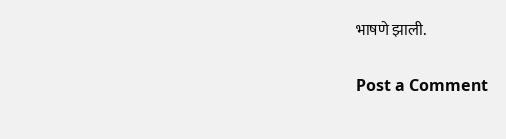भाषणे झाली.

Post a Comment